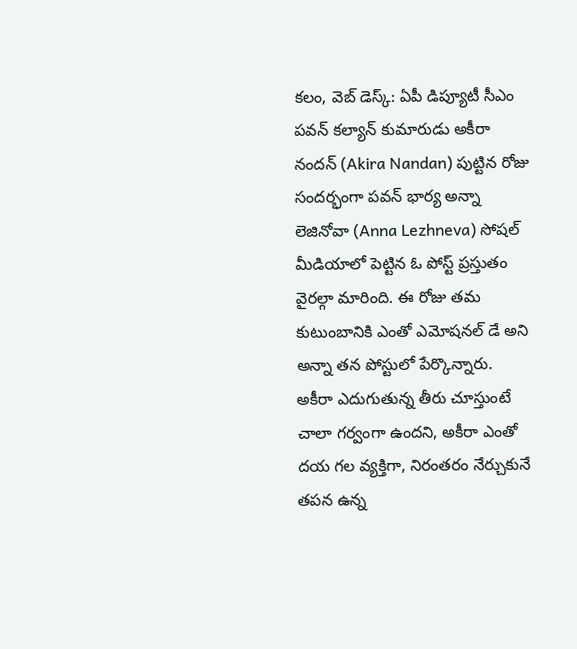కలం, వెబ్ డెస్క్: ఏపీ డిప్యూటీ సీఎం పవన్ కల్యాన్ కుమారుడు అకీరా నందన్ (Akira Nandan) పుట్టిన రోజు సందర్భంగా పవన్ భార్య అన్నా లెజినోవా (Anna Lezhneva) సోషల్ మీడియాలో పెట్టిన ఓ పోస్ట్ ప్రస్తుతం వైరల్గా మారింది. ఈ రోజు తమ కుటుంబానికి ఎంతో ఎమోషనల్ డే అని అన్నా తన పోస్టులో పేర్కొన్నారు. అకీరా ఎదుగుతున్న తీరు చూస్తుంటే చాలా గర్వంగా ఉందని, అకీరా ఎంతో దయ గల వ్యక్తిగా, నిరంతరం నేర్చుకునే తపన ఉన్న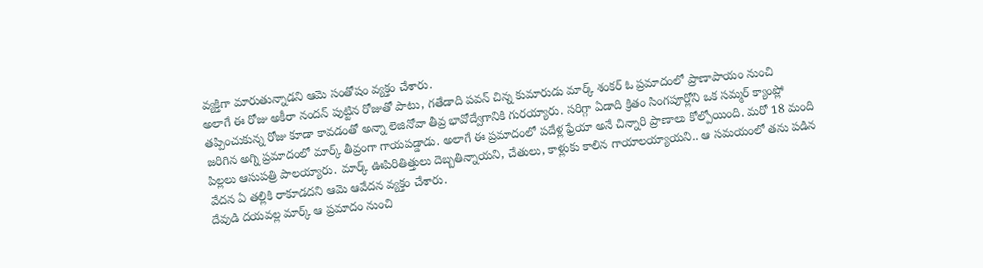వ్యక్తిగా మారుతున్నాడని ఆమె సంతోషం వ్యక్తం చేశారు.
అలాగే ఈ రోజు అకీరా నందన్ పుట్టిన రోజుతో పాటు, గతేడాది పవన్ చిన్న కుమారుడు మార్క్ శంకర్ ఓ ప్రమాదంలో ప్రాణాపాయం నుంచి తప్పించుకున్న రోజు కూడా కావడంతో అన్నా లెజినోవా తీవ్ర భావోద్వేగానికి గురయ్యారు. సరిగ్గా ఏడాది క్రితం సింగపూర్లోని ఒక సమ్మర్ క్యాంప్లో జరిగిన అగ్ని ప్రమాదంలో మార్క్ తీవ్రంగా గాయపడ్డాడు. అలాగే ఈ ప్రమాదంలో పదేళ్ల ఫ్రేయా అనే చిన్నారి ప్రాణాలు కోల్పోయింది. మరో 18 మంది పిల్లలు ఆసుపత్రి పాలయ్యారు. మార్క్ ఊపిరితిత్తులు దెబ్బతిన్నాయని, చేతులు, కాళ్లుకు కాలిన గాయాలయ్యాయని.. ఆ సమయంలో తను పడిన వేదన ఏ తల్లికి రాకూడదని ఆమె ఆవేదన వ్యక్తం చేశారు.
దేవుడి దయవల్ల మార్క్ ఆ ప్రమాదం నుంచి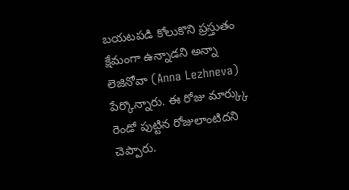బయటపడి కోలుకొని ప్రస్తుతం క్షేమంగా ఉన్నాడని అన్నా లెజినోవా (Anna Lezhneva) పేర్కొన్నారు. ఈ రోజు మార్క్కు రెండో పుట్టిన రోజులాంటిదని చెప్పారు.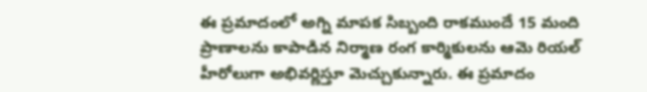ఈ ప్రమాదంలో అగ్ని మాపక సిబ్బంది రాకముందే 15 మంది ప్రాణాలను కాపాడిన నిర్మాణ రంగ కార్మికులను ఆమె రియల్ హీరోలుగా అభివర్ణిస్తూ మెచ్చుకున్నారు. ఈ ప్రమాదం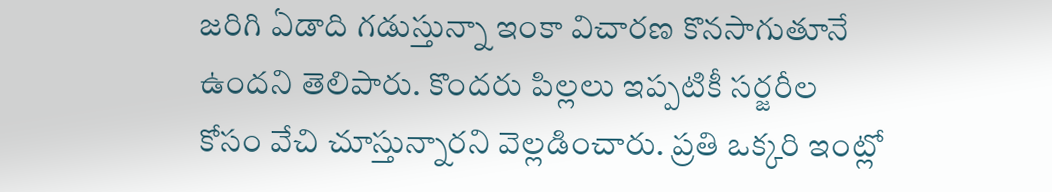జరిగి ఏడాది గడుస్తున్నా ఇంకా విచారణ కొనసాగుతూనే ఉందని తెలిపారు. కొందరు పిల్లలు ఇప్పటికీ సర్జరీల కోసం వేచి చూస్తున్నారని వెల్లడించారు. ప్రతి ఒక్కరి ఇంట్లో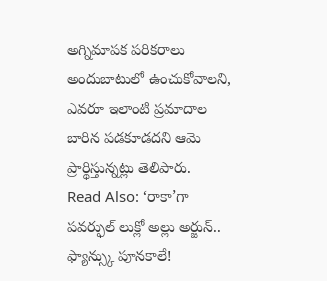అగ్నిమాపక పరికరాలు అందుబాటులో ఉంచుకోవాలని, ఎవరూ ఇలాంటి ప్రమాదాల బారిన పడకూడదని ఆమె ప్రార్థిస్తున్నట్లు తెలిపారు.
Read Also: ‘రాకా’గా పవర్ఫుల్ లుక్లో అల్లు అర్జున్.. ఫ్యాన్స్కు పూనకాలే!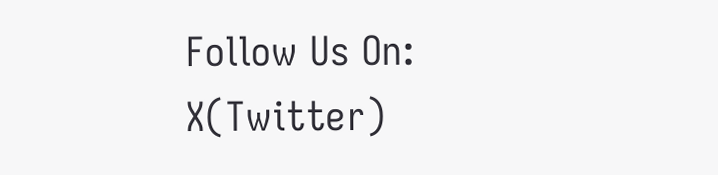Follow Us On: X(Twitter)